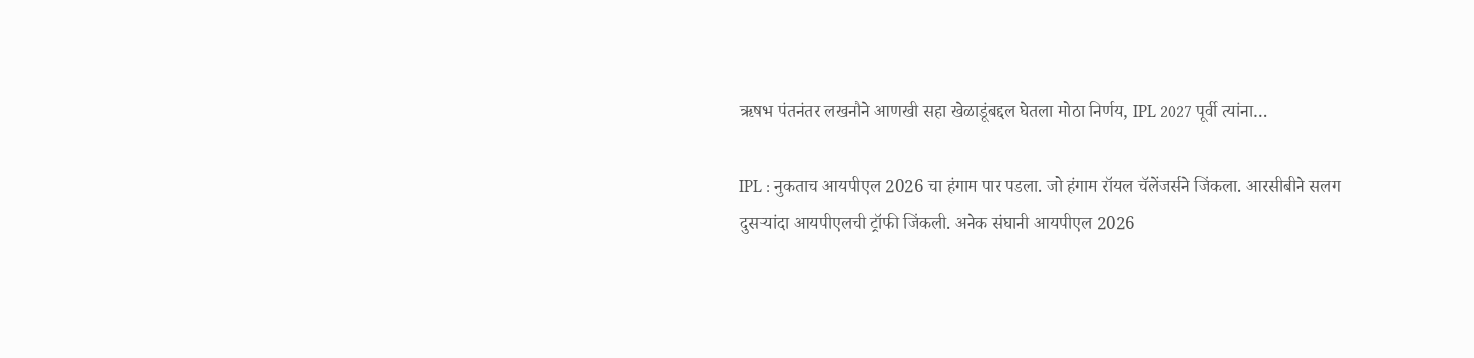ऋषभ पंतनंतर लखनौने आणखी सहा खेळाडूंबद्दल घेतला मोठा निर्णय, IPL 2027 पूर्वी त्यांना…

IPL : नुकताच आयपीएल 2026 चा हंगाम पार पडला. जो हंगाम रॉयल चॅलेंजर्सने जिंकला. आरसीबीने सलग दुसऱ्यांदा आयपीएलची ट्रॉफी जिंकली. अनेक संघानी आयपीएल 2026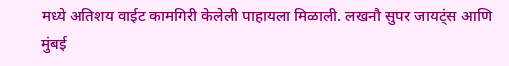मध्ये अतिशय वाईट कामगिरी केलेली पाहायला मिळाली. लखनौ सुपर जायट्ंस आणि मुंबई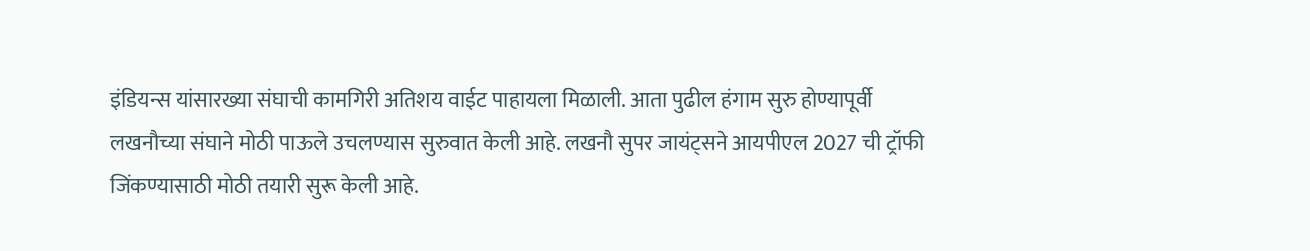इंडियन्स यांसारख्या संघाची कामगिरी अतिशय वाईट पाहायला मिळाली. आता पुढील हंगाम सुरु होण्यापूर्वी लखनौच्या संघाने मोठी पाऊले उचलण्यास सुरुवात केली आहे. लखनौ सुपर जायंट्सने आयपीएल 2027 ची ट्रॉफी जिंकण्यासाठी मोठी तयारी सुरू केली आहे.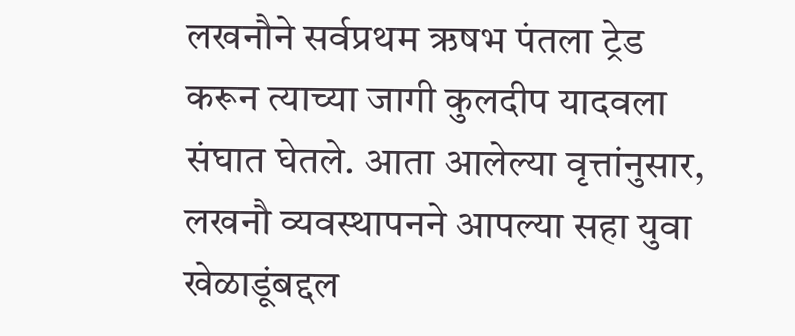लखनौने सर्वप्रथम ऋषभ पंतला ट्रेड करून त्याच्या जागी कुलदीप यादवला संघात घेतले. आता आलेल्या वृत्तांनुसार, लखनौ व्यवस्थापनने आपल्या सहा युवा खेळाडूंबद्दल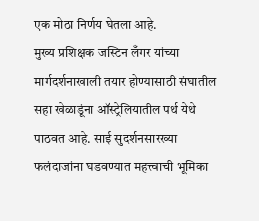एक मोठा निर्णय घेतला आहे.
मुख्य प्रशिक्षक जस्टिन लँगर यांच्या मार्गदर्शनाखाली तयार होण्यासाठी संघातील सहा खेळाडूंना ऑस्ट्रेलियातील पर्थ येथे पाठवत आहे. साई सुदर्शनसारख्या फलंदाजांना घडवण्यात महत्त्वाची भूमिका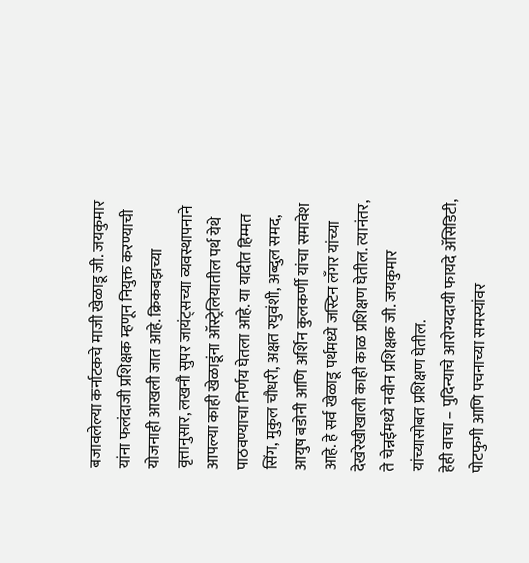बजावलेल्या कर्नाटकचे माजी खेळाडू जी. जयकुमार यांना फलंदाजी प्रशिक्षक म्हणून नियुक्त करण्याची योजनाही आखली जात आहे. क्रिकबझच्या वृत्तानुसार, लखनौ सुपर जायंट्सच्या व्यवस्थापनाने आपल्या काही खेळाडूंना ऑस्ट्रेलियातील पर्थ येथे पाठवण्याचा निर्णय घेतला आहे. या यादीत हिम्मत सिंग, मुकुल चौधरी, अक्षत रघुवंशी, अब्दुल समद, आयुष बडोनी आणि अर्शिन कुलकर्णी यांचा समावेश आहे. हे सर्व खेळाडू पर्थमध्ये जस्टिन लँगर यांच्या देखरेखीखाली काही काळ प्रशिक्षण घेतील. त्यानंतर, ते चेन्नईमध्ये नवीन प्रशिक्षक जी. जयकुमार यांच्यासोबत प्रशिक्षण घेतील.
हेही वाचा – पुदिन्याचे आरोग्यदायी फायदे ॲसिडिटी, पोटफुगी आणि पचनाच्या समस्यांवर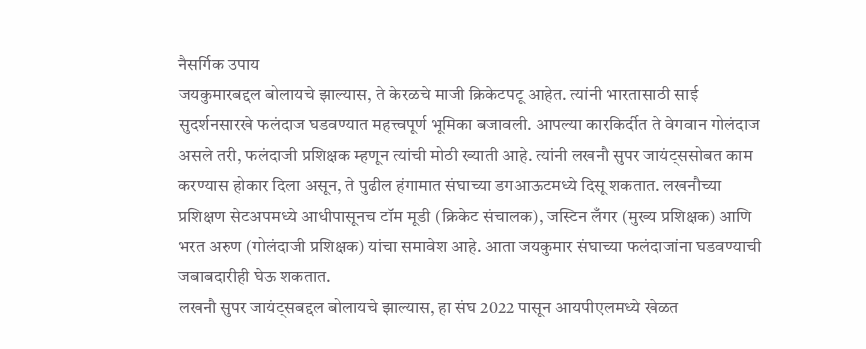नैसर्गिक उपाय
जयकुमारबद्दल बोलायचे झाल्यास, ते केरळचे माजी क्रिकेटपटू आहेत. त्यांनी भारतासाठी साई सुदर्शनसारखे फलंदाज घडवण्यात महत्त्वपूर्ण भूमिका बजावली. आपल्या कारकिर्दीत ते वेगवान गोलंदाज असले तरी, फलंदाजी प्रशिक्षक म्हणून त्यांची मोठी ख्याती आहे. त्यांनी लखनौ सुपर जायंट्ससोबत काम करण्यास होकार दिला असून, ते पुढील हंगामात संघाच्या डगआऊटमध्ये दिसू शकतात. लखनौच्या प्रशिक्षण सेटअपमध्ये आधीपासूनच टॉम मूडी (क्रिकेट संचालक), जस्टिन लँगर (मुख्य प्रशिक्षक) आणि भरत अरुण (गोलंदाजी प्रशिक्षक) यांचा समावेश आहे. आता जयकुमार संघाच्या फलंदाजांना घडवण्याची जबाबदारीही घेऊ शकतात.
लखनौ सुपर जायंट्सबद्दल बोलायचे झाल्यास, हा संघ 2022 पासून आयपीएलमध्ये खेळत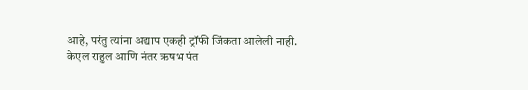आहे, परंतु त्यांना अद्याप एकही ट्रॉफी जिंकता आलेली नाही. केएल राहुल आणि नंतर ऋषभ पंत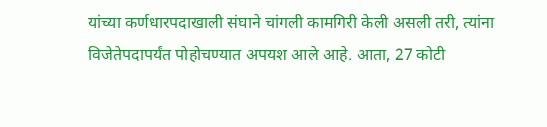यांच्या कर्णधारपदाखाली संघाने चांगली कामगिरी केली असली तरी, त्यांना विजेतेपदापर्यंत पोहोचण्यात अपयश आले आहे. आता, 27 कोटी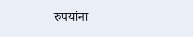रुपयांना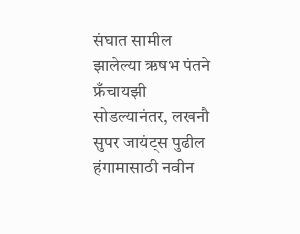संघात सामील झालेल्या ऋषभ पंतने फ्रँचायझी सोडल्यानंतर, लखनौ सुपर जायंट्स पुढील हंगामासाठी नवीन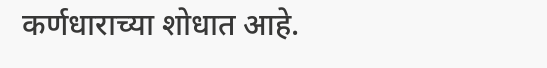कर्णधाराच्या शोधात आहे.